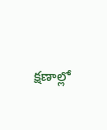క్షణాల్లో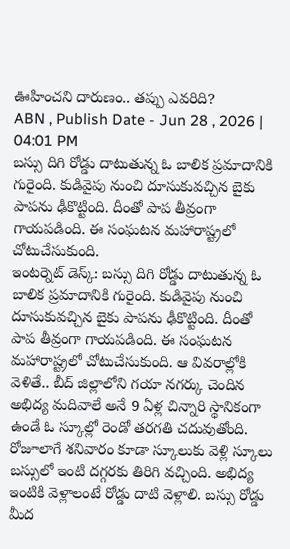ఊహించని దారుణం.. తప్పు ఎవరిది?
ABN , Publish Date - Jun 28 , 2026 | 04:01 PM
బస్సు దిగి రోడ్డు దాటుతున్న ఓ బాలిక ప్రమాదానికి గురైంది. కుడివైపు నుంచి దూసుకువచ్చిన బైకు పాపను ఢీకొట్టింది. దీంతో పాప తీవ్రంగా గాయపడింది. ఈ సంఘటన మహారాష్ట్రలో చోటుచేసుకుంది.
ఇంటర్నెట్ డెస్క్: బస్సు దిగి రోడ్డు దాటుతున్న ఓ బాలిక ప్రమాదానికి గురైంది. కుడివైపు నుంచి దూసుకువచ్చిన బైకు పాపను ఢీకొట్టింది. దీంతో పాప తీవ్రంగా గాయపడింది. ఈ సంఘటన మహారాష్ట్రలో చోటుచేసుకుంది. ఆ వివరాల్లోకి వెళితే.. బీద్ జిల్లాలోని గయా నగర్కు చెందిన అభిద్య మదివాలే అనే 9 ఏళ్ల చిన్నారి స్థానికంగా ఉండే ఓ స్కూల్లో రెండో తరగతి చదువుతోంది. రోజూలాగే శనివారం కూడా స్కూలుకు వెళ్లి స్కూలు బస్సులో ఇంటి దగ్గరకు తిరిగి వచ్చింది. అభిద్య ఇంటికి వెళ్లాలంటే రోడ్డు దాటి వెళ్లాలి. బస్సు రోడ్డు మీద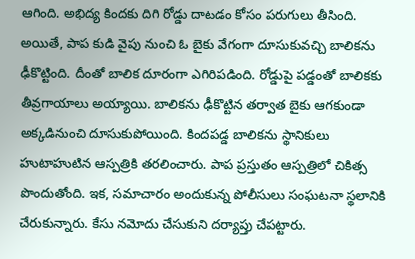ఆగింది. అభిద్య కిందకు దిగి రోడ్డు దాటడం కోసం పరుగులు తీసింది.
అయితే, పాప కుడి వైపు నుంచి ఓ బైకు వేగంగా దూసుకువచ్చి బాలికను ఢీకొట్టింది. దీంతో బాలిక దూరంగా ఎగిరిపడింది. రోడ్డుపై పడ్డంతో బాలికకు తీవ్రగాయాలు అయ్యాయి. బాలికను ఢీకొట్టిన తర్వాత బైకు ఆగకుండా అక్కడినుంచి దూసుకుపోయింది. కిందపడ్డ బాలికను స్థానికులు హుటాహుటిన ఆస్పత్రికి తరలించారు. పాప ప్రస్తుతం ఆస్పత్రిలో చికిత్స పొందుతోంది. ఇక, సమాచారం అందుకున్న పోలీసులు సంఘటనా స్థలానికి చేరుకున్నారు. కేసు నమోదు చేసుకుని దర్యాప్తు చేపట్టారు.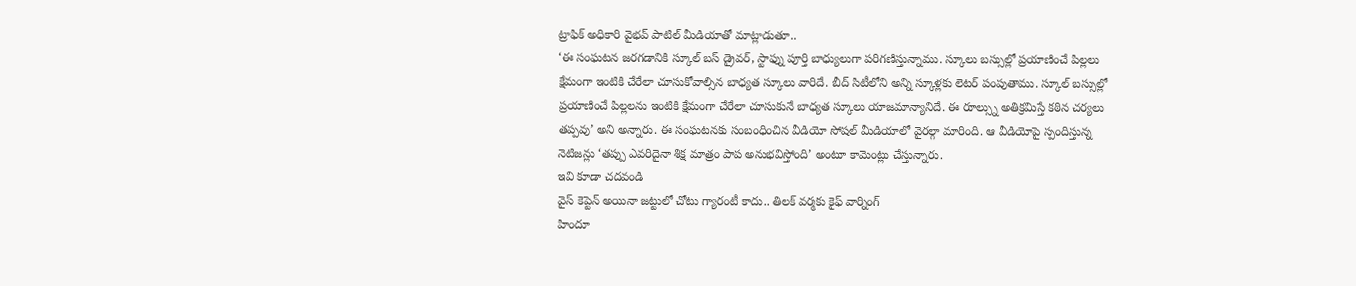ట్రాఫిక్ అధికారి వైభవ్ పాటిల్ మీడియాతో మాట్లాడుతూ..
‘ఈ సంఘటన జరగడానికి స్కూల్ బస్ డ్రైవర్, స్టాఫ్ను పూర్తి బాధ్యులుగా పరిగణిస్తున్నాము. స్కూలు బస్సుల్లో ప్రయాణించే పిల్లలు క్షేమంగా ఇంటికి చేరేలా చూసుకోవాల్సిన బాధ్యత స్కూలు వారిదే. బీద్ సిటీలోని అన్ని స్కూళ్లకు లెటర్ పంపుతాము. స్కూల్ బస్సుల్లో ప్రయాణించే పిల్లలను ఇంటికి క్షేమంగా చేరేలా చూసుకునే బాధ్యత స్కూలు యాజమాన్యానిదే. ఈ రూల్స్ను అతిక్రమిస్తే కఠిన చర్యలు తప్పవు’ అని అన్నారు. ఈ సంఘటనకు సంబంధించిన వీడియో సోషల్ మీడియాలో వైరల్గా మారింది. ఆ వీడియోపై స్పందిస్తున్న నెటిజన్లు ‘తప్పు ఎవరిదైనా శిక్ష మాత్రం పాప అనుభవిస్తోంది’ అంటూ కామెంట్లు చేస్తున్నారు.
ఇవి కూడా చదవండి
వైస్ కెప్టెన్ అయినా జట్టులో చోటు గ్యారంటీ కాదు.. తిలక్ వర్మకు కైఫ్ వార్నింగ్
హిందూ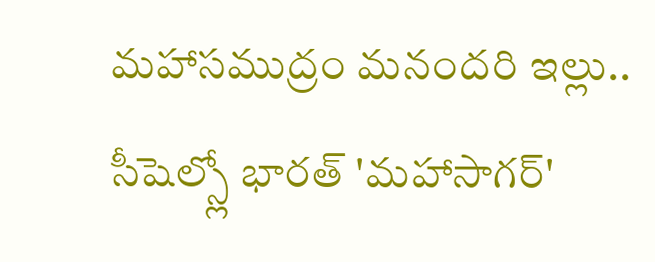మహాసముద్రం మనందరి ఇల్లు.. సీషెల్స్లో భారత్ 'మహాసాగర్'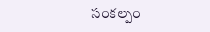సంకల్పం